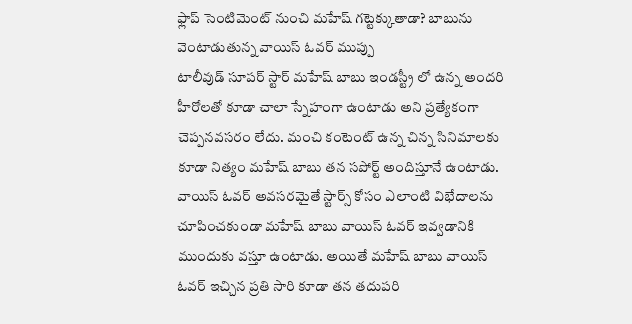ఫ్లాప్ సెంటిమెంట్ నుంచి మహేష్ గట్టెక్కుతాడా? బాబును వెంటాడుతున్న వాయిస్ ఓవర్ ముప్పు
టాలీవుడ్ సూపర్ స్టార్ మహేష్ బాబు ఇండస్ట్రీ లో ఉన్న అందరి హీరోలతో కూడా చాలా స్నేహంగా ఉంటాడు అని ప్రత్యేకంగా చెప్పనవసరం లేదు. మంచి కంటెంట్ ఉన్న చిన్న సినిమాలకు కూడా నిత్యం మహేష్ బాబు తన సపోర్ట్ అందిస్తూనే ఉంటాడు. వాయిస్ ఓవర్ అవసరమైతే స్టార్స్ కోసం ఎలాంటి విభేదాలను చూపించకుండా మహేష్ బాబు వాయిస్ ఓవర్ ఇవ్వడానికి ముందుకు వస్తూ ఉంటాడు. అయితే మహేష్ బాబు వాయిస్ ఓవర్ ఇచ్చిన ప్రతి సారి కూడా తన తదుపరి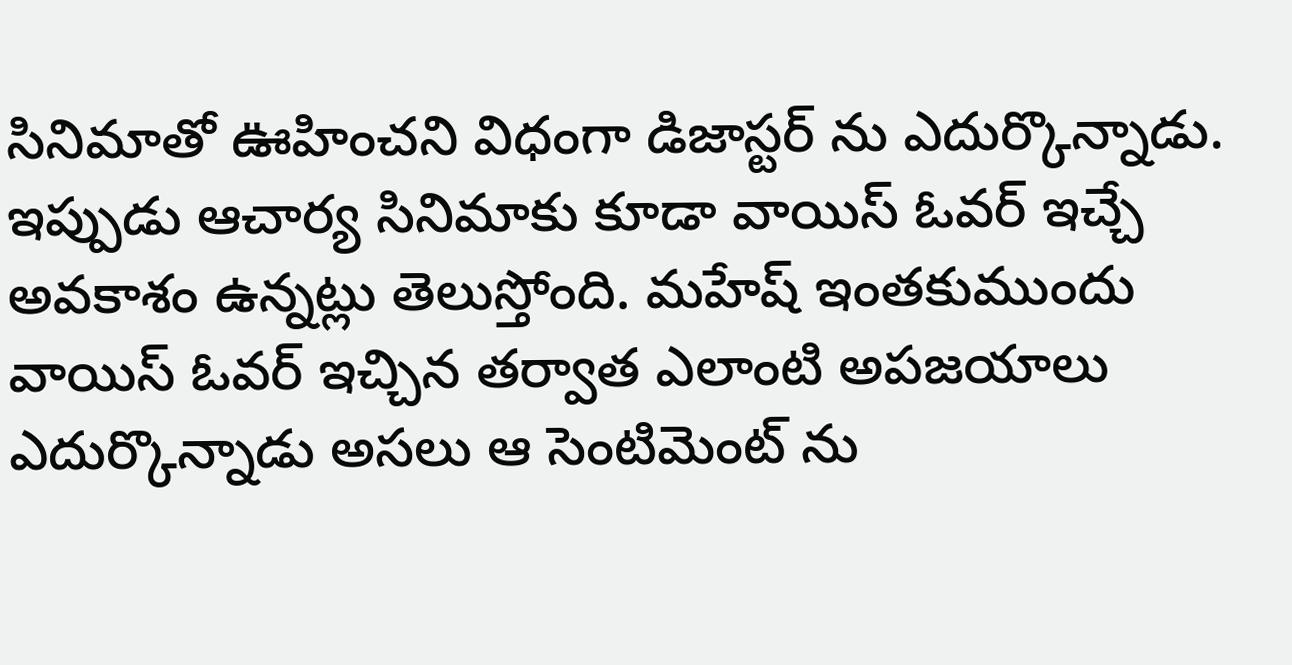సినిమాతో ఊహించని విధంగా డిజాస్టర్ ను ఎదుర్కొన్నాడు. ఇప్పుడు ఆచార్య సినిమాకు కూడా వాయిస్ ఓవర్ ఇచ్చే అవకాశం ఉన్నట్లు తెలుస్తోంది. మహేష్ ఇంతకుముందు వాయిస్ ఓవర్ ఇచ్చిన తర్వాత ఎలాంటి అపజయాలు ఎదుర్కొన్నాడు అసలు ఆ సెంటిమెంట్ ను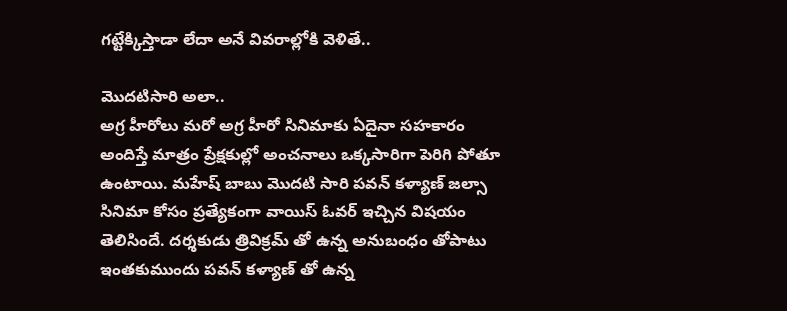గట్టేక్కిస్తాడా లేదా అనే వివరాల్లోకి వెళితే..

మొదటిసారి అలా..
అగ్ర హీరోలు మరో అగ్ర హీరో సినిమాకు ఏదైనా సహకారం అందిస్తే మాత్రం ప్రేక్షకుల్లో అంచనాలు ఒక్కసారిగా పెరిగి పోతూ ఉంటాయి. మహేష్ బాబు మొదటి సారి పవన్ కళ్యాణ్ జల్సా సినిమా కోసం ప్రత్యేకంగా వాయిస్ ఓవర్ ఇచ్చిన విషయం తెలిసిందే. దర్శకుడు త్రివిక్రమ్ తో ఉన్న అనుబంధం తోపాటు ఇంతకుముందు పవన్ కళ్యాణ్ తో ఉన్న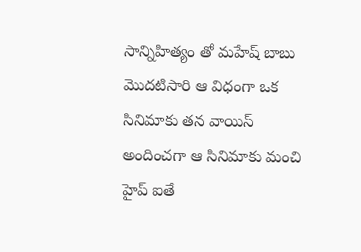సాన్నిహిత్యం తో మహేష్ బాబు మొదటిసారి ఆ విధంగా ఒక సినిమాకు తన వాయిస్ అందించగా ఆ సినిమాకు మంచి హైప్ ఐతే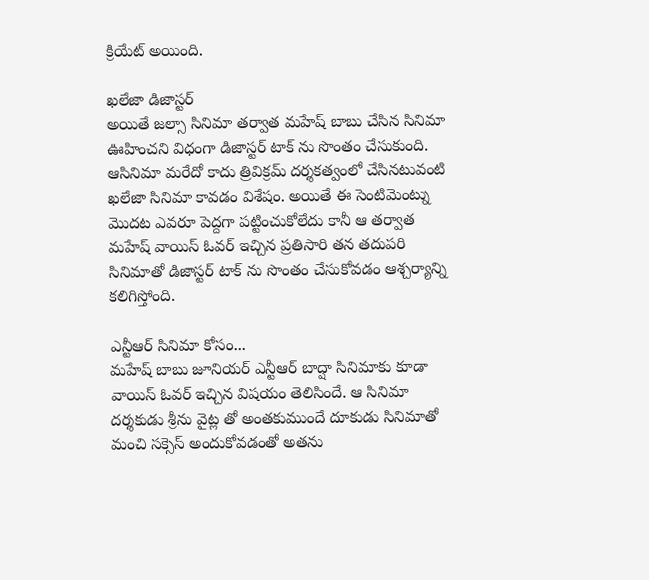క్రియేట్ అయింది.

ఖలేజా డిజాస్టర్
అయితే జల్సా సినిమా తర్వాత మహేష్ బాబు చేసిన సినిమా ఊహించని విధంగా డిజాస్టర్ టాక్ ను సొంతం చేసుకుంది. ఆసినిమా మరేదో కాదు త్రివిక్రమ్ దర్శకత్వంలో చేసినటువంటి ఖలేజా సినిమా కావడం విశేషం. అయితే ఈ సెంటిమెంట్ను మొదట ఎవరూ పెద్దగా పట్టించుకోలేదు కానీ ఆ తర్వాత మహేష్ వాయిస్ ఓవర్ ఇచ్చిన ప్రతిసారి తన తదుపరి సినిమాతో డిజాస్టర్ టాక్ ను సొంతం చేసుకోవడం ఆశ్చర్యాన్ని కలిగిస్తోంది.

ఎన్టీఆర్ సినిమా కోసం...
మహేష్ బాబు జూనియర్ ఎన్టీఆర్ బాద్షా సినిమాకు కూడా వాయిస్ ఓవర్ ఇచ్చిన విషయం తెలిసిందే. ఆ సినిమా దర్శకుడు శ్రీను వైట్ల తో అంతకుముందే దూకుడు సినిమాతో మంచి సక్సెస్ అందుకోవడంతో అతను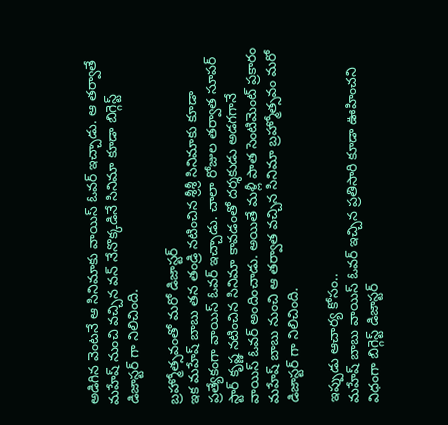అడిగిన వెంటనే ఆ సినిమాకు వాయిస్ ఓవర్ ఇచ్చాడు. ఆ తర్వాతే మహేష్ నుంచి వచ్చిన వన్ నేనొక్కడినే సినిమా కూడా బిగ్గెస్ట్ డిజాస్టర్ గా నిలిచింది.

బ్రహ్మోత్సవంతో మరో డిజాస్టర్
ఇక మహేష్ బాబు తన తండ్రి నటించిన శ్రీశ్రీ సినిమాకు కూడా ప్రత్యేకంగా వాయిస్ ఓవర్ ఇచ్చాడు. చాలా రోజుల తర్వాత సూపర్ స్టార్ కృష్ణ నటించిన సినిమా కావడంతో దర్శకుడు అడగగానే వాయిస్ ఓవర్ అందించాడు. అయితే మళ్లీ పాత సెంటిమెంట్ ప్రకారం మహేష్ బాబు నుంచి ఆ తర్వాత వచ్చిన సినిమా బ్రహ్మోత్సవం మరో డిజాస్టర్ గా నిలిచింది.

ఇప్పుడు ఆచార్య కోసం..
మహేష్ బాబు వాయిస్ ఓవర్ ఇచ్చిన ప్రతిసారి కూడా ఊహించని విధంగా బిగ్గెస్ట్ డిజాస్టర్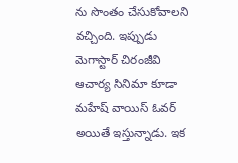ను సొంతం చేసుకోవాలని వచ్చింది. ఇప్పుడు మెగాస్టార్ చిరంజీవి ఆచార్య సినిమా కూడా మహేష్ వాయిస్ ఓవర్ అయితే ఇస్తున్నాడు. ఇక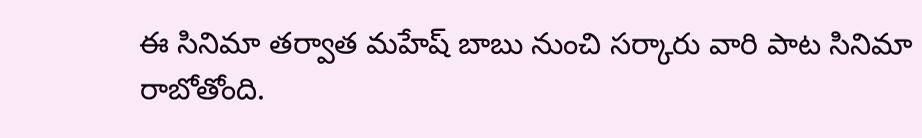ఈ సినిమా తర్వాత మహేష్ బాబు నుంచి సర్కారు వారి పాట సినిమా రాబోతోంది.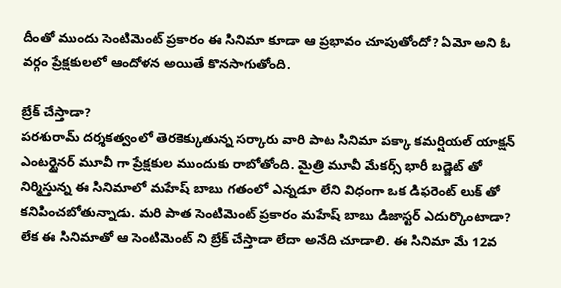దీంతో ముందు సెంటిమెంట్ ప్రకారం ఈ సినిమా కూడా ఆ ప్రభావం చూపుతోందో? ఏమో అని ఓ వర్గం ప్రేక్షకులలో ఆందోళన అయితే కొనసాగుతోంది.

బ్రేక్ చేస్తాడా?
పరశురామ్ దర్శకత్వంలో తెరకెక్కుతున్న సర్కారు వారి పాట సినిమా పక్కా కమర్షియల్ యాక్షన్ ఎంటర్టైనర్ మూవీ గా ప్రేక్షకుల ముందుకు రాబోతోంది. మైత్రి మూవీ మేకర్స్ భారీ బడ్జెట్ తో నిర్మిస్తున్న ఈ సినిమాలో మహేష్ బాబు గతంలో ఎన్నడూ లేని విధంగా ఒక డిఫరెంట్ లుక్ తో కనిపించబోతున్నాడు. మరి పాత సెంటిమెంట్ ప్రకారం మహేష్ బాబు డిజాస్టర్ ఎదుర్కొంటాడా? లేక ఈ సినిమాతో ఆ సెంటిమెంట్ ని బ్రేక్ చేస్తాడా లేదా అనేది చూడాలి. ఈ సినిమా మే 12వ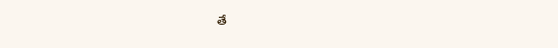తే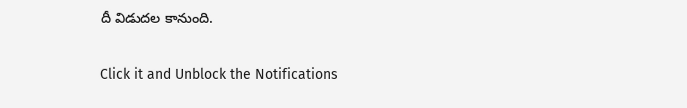దీ విడుదల కానుంది.


Click it and Unblock the Notifications